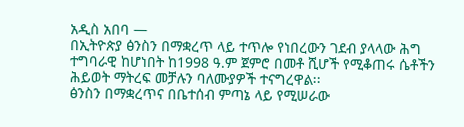አዲስ አበባ —
በኢትዮጵያ ፅንስን በማቋረጥ ላይ ተጥሎ የነበረውን ገደብ ያላላው ሕግ ተግባራዊ ከሆነበት ከ1998 ዓ.ም ጀምሮ በመቶ ሺሆች የሚቆጠሩ ሴቶችን ሕይወት ማትረፍ መቻሉን ባለሙያዎች ተናግረዋል፡፡
ፅንስን በማቋረጥና በቤተሰብ ምጣኔ ላይ የሚሠራው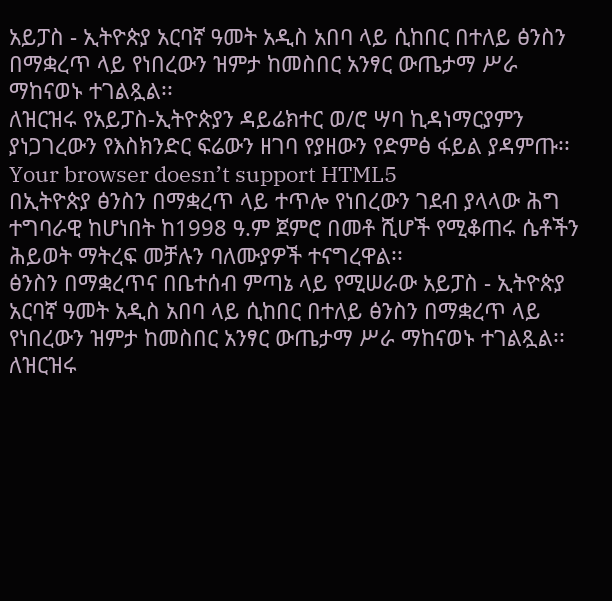አይፓስ - ኢትዮጵያ አርባኛ ዓመት አዲስ አበባ ላይ ሲከበር በተለይ ፅንስን በማቋረጥ ላይ የነበረውን ዝምታ ከመስበር አንፃር ውጤታማ ሥራ ማከናወኑ ተገልጿል፡፡
ለዝርዝሩ የአይፓስ-ኢትዮጵያን ዳይሬክተር ወ/ሮ ሣባ ኪዳነማርያምን ያነጋገረውን የእስክንድር ፍሬውን ዘገባ የያዘውን የድምፅ ፋይል ያዳምጡ፡፡
Your browser doesn’t support HTML5
በኢትዮጵያ ፅንስን በማቋረጥ ላይ ተጥሎ የነበረውን ገደብ ያላላው ሕግ ተግባራዊ ከሆነበት ከ1998 ዓ.ም ጀምሮ በመቶ ሺሆች የሚቆጠሩ ሴቶችን ሕይወት ማትረፍ መቻሉን ባለሙያዎች ተናግረዋል፡፡
ፅንስን በማቋረጥና በቤተሰብ ምጣኔ ላይ የሚሠራው አይፓስ - ኢትዮጵያ አርባኛ ዓመት አዲስ አበባ ላይ ሲከበር በተለይ ፅንስን በማቋረጥ ላይ የነበረውን ዝምታ ከመስበር አንፃር ውጤታማ ሥራ ማከናወኑ ተገልጿል፡፡
ለዝርዝሩ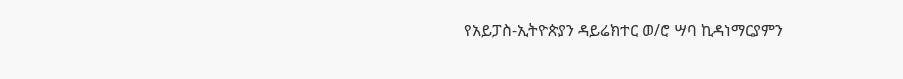የአይፓስ-ኢትዮጵያን ዳይሬክተር ወ/ሮ ሣባ ኪዳነማርያምን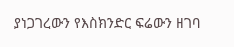ያነጋገረውን የእስክንድር ፍሬውን ዘገባ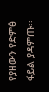የያዘውን የድምፅ ፋይል ያዳምጡ፡፡